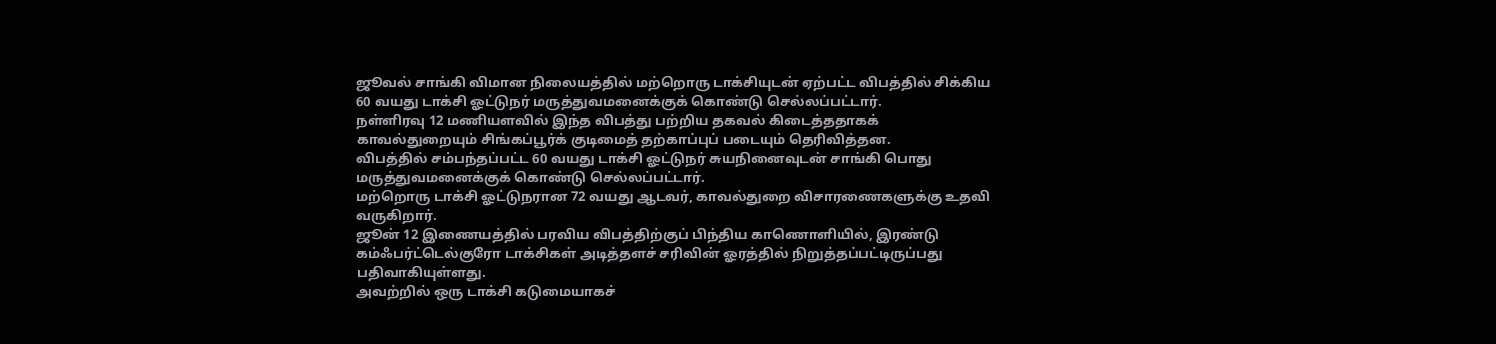ஜூவல் சாங்கி விமான நிலையத்தில் மற்றொரு டாக்சியுடன் ஏற்பட்ட விபத்தில் சிக்கிய 60 வயது டாக்சி ஓட்டுநர் மருத்துவமனைக்குக் கொண்டு செல்லப்பட்டார்.
நள்ளிரவு 12 மணியளவில் இந்த விபத்து பற்றிய தகவல் கிடைத்ததாகக் காவல்துறையும் சிங்கப்பூர்க் குடிமைத் தற்காப்புப் படையும் தெரிவித்தன.
விபத்தில் சம்பந்தப்பட்ட 60 வயது டாக்சி ஓட்டுநர் சுயநினைவுடன் சாங்கி பொது மருத்துவமனைக்குக் கொண்டு செல்லப்பட்டார்.
மற்றொரு டாக்சி ஓட்டுநரான 72 வயது ஆடவர், காவல்துறை விசாரணைகளுக்கு உதவி வருகிறார்.
ஜூன் 12 இணையத்தில் பரவிய விபத்திற்குப் பிந்திய காணொளியில், இரண்டு கம்ஃபர்ட்டெல்குரோ டாக்சிகள் அடித்தளச் சரிவின் ஓரத்தில் நிறுத்தப்பட்டிருப்பது பதிவாகியுள்ளது.
அவற்றில் ஒரு டாக்சி கடுமையாகச்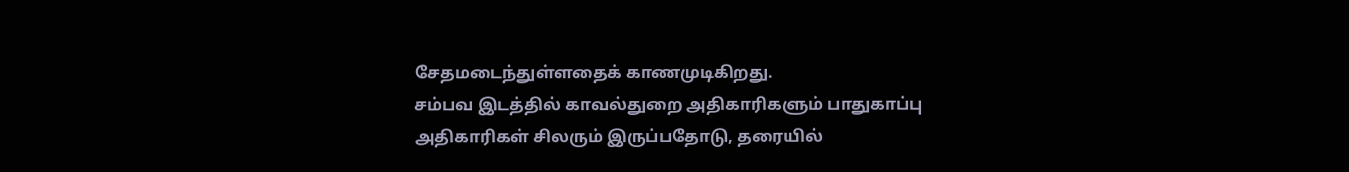சேதமடைந்துள்ளதைக் காணமுடிகிறது.
சம்பவ இடத்தில் காவல்துறை அதிகாரிகளும் பாதுகாப்பு அதிகாரிகள் சிலரும் இருப்பதோடு, தரையில்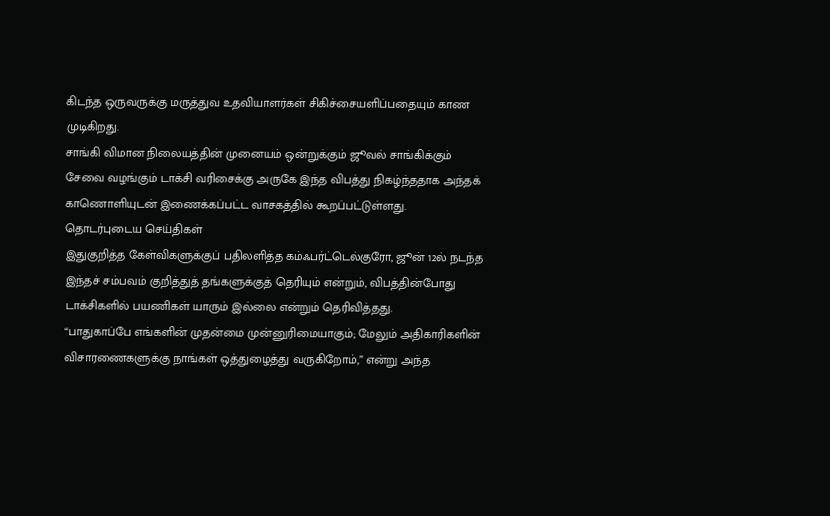கிடந்த ஒருவருக்கு மருத்துவ உதவியாளர்கள் சிகிச்சையளிப்பதையும் காண முடிகிறது.
சாங்கி விமான நிலையத்தின் முனையம் ஒன்றுக்கும் ஜூவல் சாங்கிக்கும் சேவை வழங்கும் டாக்சி வரிசைக்கு அருகே இந்த விபத்து நிகழ்ந்ததாக அந்தக் காணொளியுடன் இணைக்கப்பட்ட வாசகத்தில் கூறப்பட்டுள்ளது.
தொடர்புடைய செய்திகள்
இதுகுறித்த கேள்விகளுக்குப் பதிலளித்த கம்ஃபர்ட்டெல்குரோ, ஜூன் 12ல் நடந்த இந்தச் சம்பவம் குறித்துத் தங்களுக்குத் தெரியும் என்றும், விபத்தின்போது டாக்சிகளில் பயணிகள் யாரும் இல்லை என்றும் தெரிவித்தது.
“பாதுகாப்பே எங்களின் முதன்மை முன்னுரிமையாகும்; மேலும் அதிகாரிகளின் விசாரணைகளுக்கு நாங்கள் ஒத்துழைத்து வருகிறோம்,” என்று அந்த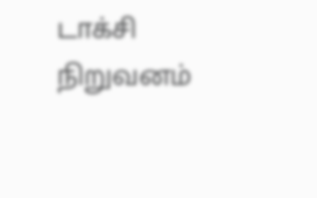டாக்சி நிறுவனம்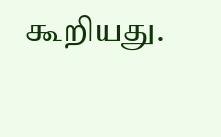கூறியது.